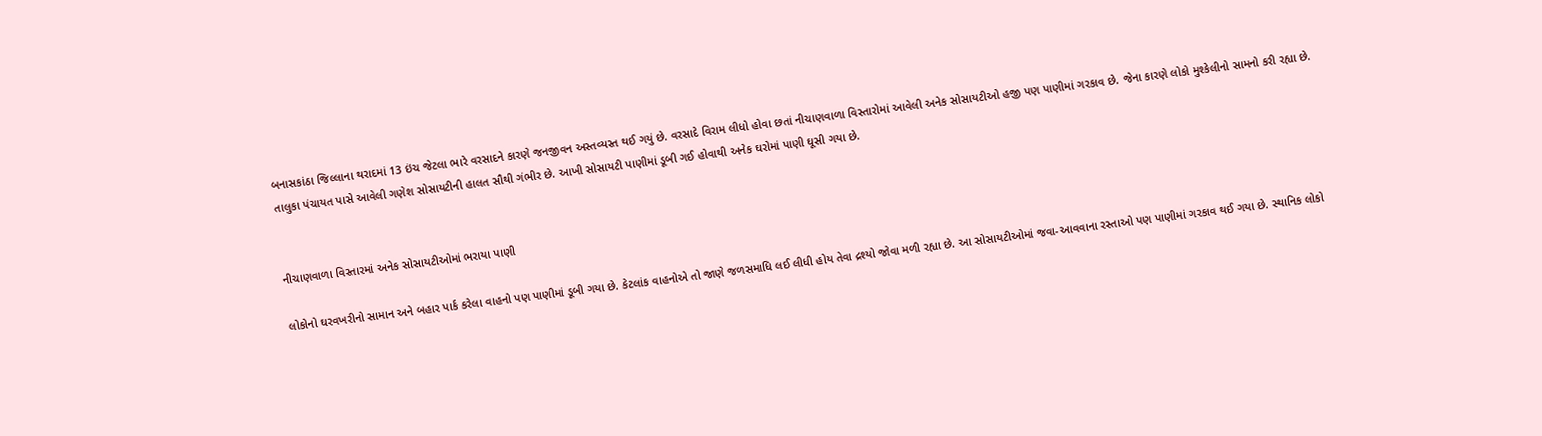બનાસકાંઠા જિલ્લાના થરાદમાં 13 ઇંચ જેટલા ભારે વરસાદને કારણે જનજીવન અસ્તવ્યસ્ત થઈ ગયું છે. વરસાદે વિરામ લીધો હોવા છતાં નીચાણવાળા વિસ્તારોમાં આવેલી અનેક સોસાયટીઓ હજી પણ પાણીમાં ગરકાવ છે. જેના કારણે લોકો મુશ્કેલીનો સામનો કરી રહ્યા છે. તાલુકા પંચાયત પાસે આવેલી ગણેશ સોસાયટીની હાલત સૌથી ગંભીર છે. આખી સોસાયટી પાણીમાં ડૂબી ગઈ હોવાથી અનેક ઘરોમાં પાણી ઘૂસી ગયા છે.


નીચાણવાળા વિસ્તારમાં અનેક સોસાયટીઓમાં ભરાયા પાણી

લોકોનો ઘરવખરીનો સામાન અને બહાર પાર્ક કરેલા વાહનો પણ પાણીમાં ડૂબી ગયા છે. કેટલાંક વાહનોએ તો જાણે જળસમાધિ લઈ લીધી હોય તેવા દ્રશ્યો જોવા મળી રહ્યા છે. આ સોસાયટીઓમાં જવા-આવવાના રસ્તાઓ પણ પાણીમાં ગરકાવ થઈ ગયા છે. સ્થાનિક લોકો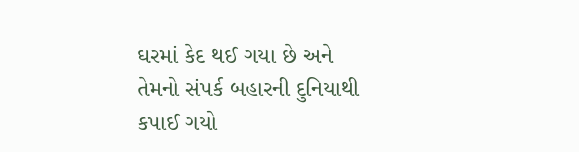ઘરમાં કેદ થઈ ગયા છે અને તેમનો સંપર્ક બહારની દુનિયાથી કપાઈ ગયો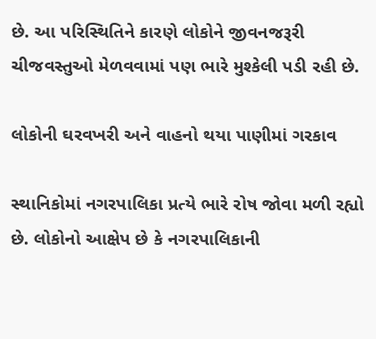છે. આ પરિસ્થિતિને કારણે લોકોને જીવનજરૂરી ચીજવસ્તુઓ મેળવવામાં પણ ભારે મુશ્કેલી પડી રહી છે.

લોકોની ઘરવખરી અને વાહનો થયા પાણીમાં ગરકાવ

સ્થાનિકોમાં નગરપાલિકા પ્રત્યે ભારે રોષ જોવા મળી રહ્યો છે. લોકોનો આક્ષેપ છે કે નગરપાલિકાની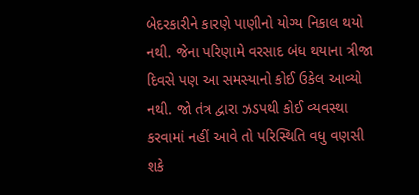બેદરકારીને કારણે પાણીનો યોગ્ય નિકાલ થયો નથી. જેના પરિણામે વરસાદ બંધ થયાના ત્રીજા દિવસે પણ આ સમસ્યાનો કોઈ ઉકેલ આવ્યો નથી. જો તંત્ર દ્વારા ઝડપથી કોઈ વ્યવસ્થા કરવામાં નહીં આવે તો પરિસ્થિતિ વધુ વણસી શકે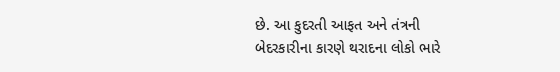છે. આ કુદરતી આફત અને તંત્રની બેદરકારીના કારણે થરાદના લોકો ભારે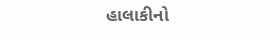હાલાકીનો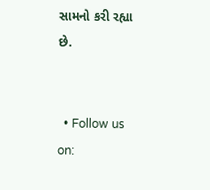સામનો કરી રહ્યા છે.


  • Follow us on: